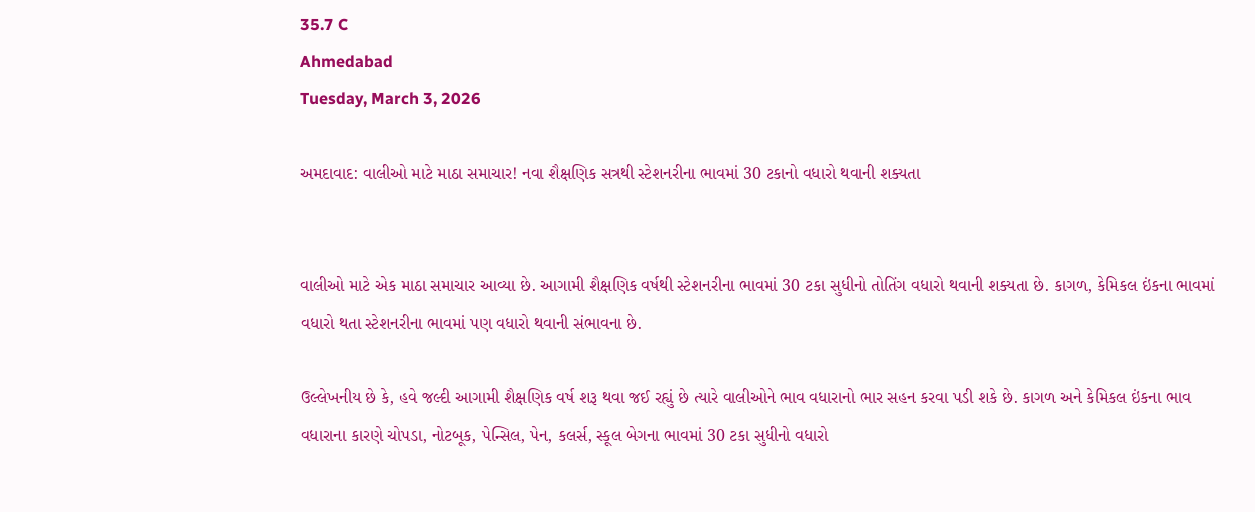35.7 C
Ahmedabad
Tuesday, March 3, 2026

અમદાવાદ: વાલીઓ માટે માઠા સમાચાર! નવા શૈક્ષણિક સત્રથી સ્ટેશનરીના ભાવમાં 30 ટકાનો વધારો થવાની શક્યતા


વાલીઓ માટે એક માઠા સમાચાર આવ્યા છે. આગામી શૈક્ષણિક વર્ષથી સ્ટેશનરીના ભાવમાં 30 ટકા સુધીનો તોતિંગ વધારો થવાની શક્યતા છે. કાગળ, કેમિકલ ઇંકના ભાવમાં વધારો થતા સ્ટેશનરીના ભાવમાં પણ વધારો થવાની સંભાવના છે.

ઉલ્લેખનીય છે કે, હવે જલ્દી આગામી શૈક્ષણિક વર્ષ શરૂ થવા જઈ રહ્યું છે ત્યારે વાલીઓને ભાવ વધારાનો ભાર સહન કરવા પડી શકે છે. કાગળ અને કેમિકલ ઇંકના ભાવ વધારાના કારણે ચોપડા, નોટબૂક, પેન્સિલ, પેન, કલર્સ, સ્કૂલ બેગના ભાવમાં 30 ટકા સુધીનો વધારો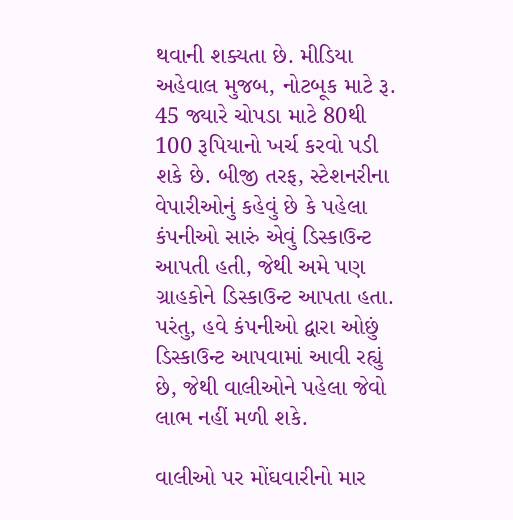થવાની શક્યતા છે. મીડિયા અહેવાલ મુજબ, નોટબૂક માટે રૂ. 45 જ્યારે ચોપડા માટે 80થી 100 રૂપિયાનો ખર્ચ કરવો પડી શકે છે. બીજી તરફ, સ્ટેશનરીના વેપારીઓનું કહેવું છે કે પહેલા કંપનીઓ સારું એવું ડિસ્કાઉન્ટ આપતી હતી, જેથી અમે પણ ગ્રાહકોને ડિસ્કાઉન્ટ આપતા હતા. પરંતુ, હવે કંપનીઓ દ્વારા ઓછું ડિસ્કાઉન્ટ આપવામાં આવી રહ્યું છે, જેથી વાલીઓને પહેલા જેવો લાભ નહીં મળી શકે.

વાલીઓ પર મોંઘવારીનો માર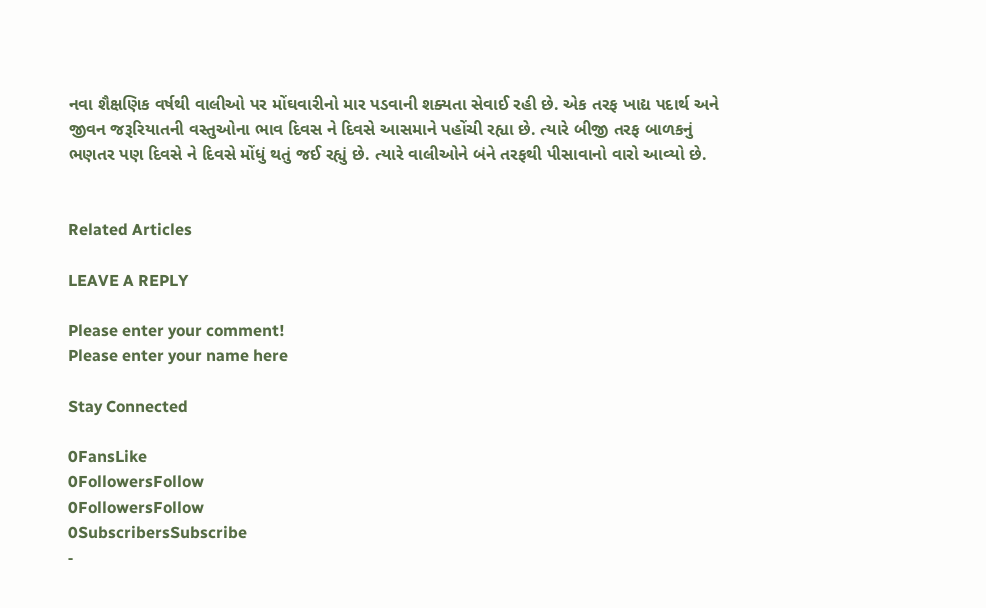નવા શૈક્ષણિક વર્ષથી વાલીઓ પર મોંઘવારીનો માર પડવાની શક્યતા સેવાઈ રહી છે. એક તરફ ખાદ્ય પદાર્થ અને જીવન જરૂરિયાતની વસ્તુઓના ભાવ દિવસ ને દિવસે આસમાને પહોંચી રહ્યા છે. ત્યારે બીજી તરફ બાળકનું ભણતર પણ દિવસે ને દિવસે મોંધું થતું જઈ રહ્યું છે. ત્યારે વાલીઓને બંને તરફથી પીસાવાનો વારો આવ્યો છે.


Related Articles

LEAVE A REPLY

Please enter your comment!
Please enter your name here

Stay Connected

0FansLike
0FollowersFollow
0FollowersFollow
0SubscribersSubscribe
-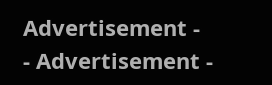Advertisement -
- Advertisement -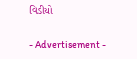વિડીયો

- Advertisement -